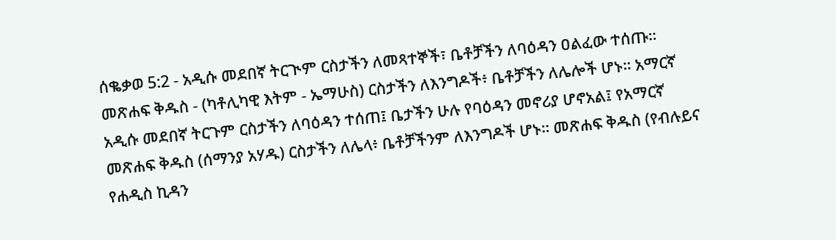ሰቈቃወ 5:2 - አዲሱ መደበኛ ትርጒም ርስታችን ለመጻተኞች፣ ቤቶቻችን ለባዕዳን ዐልፈው ተሰጡ። መጽሐፍ ቅዱስ - (ካቶሊካዊ እትም - ኤማሁስ) ርስታችን ለእንግዶች፥ ቤቶቻችን ለሌሎች ሆኑ። አማርኛ አዲሱ መደበኛ ትርጉም ርስታችን ለባዕዳን ተሰጠ፤ ቤታችን ሁሉ የባዕዳን መኖሪያ ሆኖአል፤ የአማርኛ መጽሐፍ ቅዱስ (ሰማንያ አሃዱ) ርስታችን ለሌላ፥ ቤቶቻችንም ለእንግዶች ሆኑ። መጽሐፍ ቅዱስ (የብሉይና የሐዲስ ኪዳን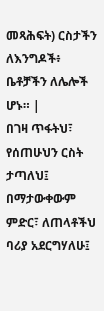መጻሕፍት) ርስታችን ለእንግዶች፥ ቤቶቻችን ለሌሎች ሆኑ። |
በገዛ ጥፋትህ፣ የሰጠሁህን ርስት ታጣለህ፤ በማታውቀውም ምድር፣ ለጠላቶችህ ባሪያ አደርግሃለሁ፤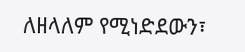ለዘላለም የሚነድደውን፣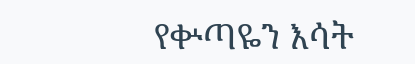የቍጣዬን እሳት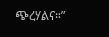ጭረሃልና።”